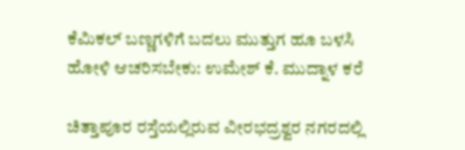ಕೆಮಿಕಲ್ ಬಣ್ಣಗಳಿಗೆ ಬದಲು ಮುತ್ತುಗ ಹೂ ಬಳಸಿ ಹೋಳಿ ಆಚರಿಸಬೇಕು: ಉಮೇಶ್ ಕೆ. ಮುದ್ನಾಳ ಕರೆ

ಚಿತ್ತಾಪೂರ ರಸ್ತೆಯಲ್ಲಿರುವ ವೀರಭದ್ರಶ್ವರ ನಗರದಲ್ಲಿ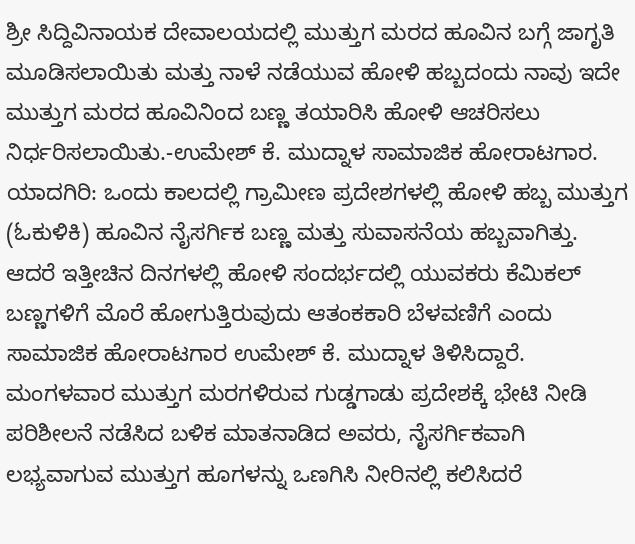ಶ್ರೀ ಸಿದ್ದಿವಿನಾಯಕ ದೇವಾಲಯದಲ್ಲಿ ಮುತ್ತುಗ ಮರದ ಹೂವಿನ ಬಗ್ಗೆ ಜಾಗೃತಿ ಮೂಡಿಸಲಾಯಿತು ಮತ್ತು ನಾಳೆ ನಡೆಯುವ ಹೋಳಿ ಹಬ್ಬದಂದು ನಾವು ಇದೇ ಮುತ್ತುಗ ಮರದ ಹೂವಿನಿಂದ ಬಣ್ಣ ತಯಾರಿಸಿ ಹೋಳಿ ಆಚರಿಸಲು ನಿರ್ಧರಿಸಲಾಯಿತು.-ಉಮೇಶ್ ಕೆ. ಮುದ್ನಾಳ ಸಾಮಾಜಿಕ ಹೋರಾಟಗಾರ.
ಯಾದಗಿರಿ: ಒಂದು ಕಾಲದಲ್ಲಿ ಗ್ರಾಮೀಣ ಪ್ರದೇಶಗಳಲ್ಲಿ ಹೋಳಿ ಹಬ್ಬ ಮುತ್ತುಗ (ಓಕುಳಿಕಿ) ಹೂವಿನ ನೈಸರ್ಗಿಕ ಬಣ್ಣ ಮತ್ತು ಸುವಾಸನೆಯ ಹಬ್ಬವಾಗಿತ್ತು. ಆದರೆ ಇತ್ತೀಚಿನ ದಿನಗಳಲ್ಲಿ ಹೋಳಿ ಸಂದರ್ಭದಲ್ಲಿ ಯುವಕರು ಕೆಮಿಕಲ್ ಬಣ್ಣಗಳಿಗೆ ಮೊರೆ ಹೋಗುತ್ತಿರುವುದು ಆತಂಕಕಾರಿ ಬೆಳವಣಿಗೆ ಎಂದು ಸಾಮಾಜಿಕ ಹೋರಾಟಗಾರ ಉಮೇಶ್ ಕೆ. ಮುದ್ನಾಳ ತಿಳಿಸಿದ್ದಾರೆ.
ಮಂಗಳವಾರ ಮುತ್ತುಗ ಮರಗಳಿರುವ ಗುಡ್ಡಗಾಡು ಪ್ರದೇಶಕ್ಕೆ ಭೇಟಿ ನೀಡಿ ಪರಿಶೀಲನೆ ನಡೆಸಿದ ಬಳಿಕ ಮಾತನಾಡಿದ ಅವರು, ನೈಸರ್ಗಿಕವಾಗಿ ಲಭ್ಯವಾಗುವ ಮುತ್ತುಗ ಹೂಗಳನ್ನು ಒಣಗಿಸಿ ನೀರಿನಲ್ಲಿ ಕಲಿಸಿದರೆ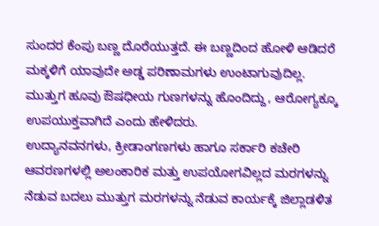ಸುಂದರ ಕೆಂಪು ಬಣ್ಣ ದೊರೆಯುತ್ತದೆ. ಈ ಬಣ್ಣದಿಂದ ಹೋಳಿ ಆಡಿದರೆ ಮಕ್ಕಳಿಗೆ ಯಾವುದೇ ಅಡ್ಡ ಪರಿಣಾಮಗಳು ಉಂಟಾಗುವುದಿಲ್ಲ. ಮುತ್ತುಗ ಹೂವು ಔಷಧೀಯ ಗುಣಗಳನ್ನು ಹೊಂದಿದ್ದು, ಆರೋಗ್ಯಕ್ಕೂ ಉಪಯುಕ್ತವಾಗಿದೆ ಎಂದು ಹೇಳಿದರು.
ಉದ್ಯಾನವನಗಳು, ಕ್ರೀಡಾಂಗಣಗಳು ಹಾಗೂ ಸರ್ಕಾರಿ ಕಚೇರಿ ಆವರಣಗಳಲ್ಲಿ ಅಲಂಕಾರಿಕ ಮತ್ತು ಉಪಯೋಗವಿಲ್ಲದ ಮರಗಳನ್ನು ನೆಡುವ ಬದಲು ಮುತ್ತುಗ ಮರಗಳನ್ನು ನೆಡುವ ಕಾರ್ಯಕ್ಕೆ ಜಿಲ್ಲಾಡಳಿತ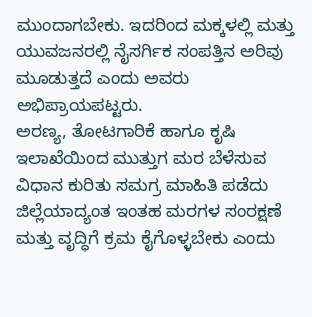ಮುಂದಾಗಬೇಕು. ಇದರಿಂದ ಮಕ್ಕಳಲ್ಲಿ ಮತ್ತು ಯುವಜನರಲ್ಲಿ ನೈಸರ್ಗಿಕ ಸಂಪತ್ತಿನ ಅರಿವು ಮೂಡುತ್ತದೆ ಎಂದು ಅವರು ಅಭಿಪ್ರಾಯಪಟ್ಟರು.
ಅರಣ್ಯ, ತೋಟಗಾರಿಕೆ ಹಾಗೂ ಕೃಷಿ ಇಲಾಖೆಯಿಂದ ಮುತ್ತುಗ ಮರ ಬೆಳೆಸುವ ವಿಧಾನ ಕುರಿತು ಸಮಗ್ರ ಮಾಹಿತಿ ಪಡೆದು ಜಿಲ್ಲೆಯಾದ್ಯಂತ ಇಂತಹ ಮರಗಳ ಸಂರಕ್ಷಣೆ ಮತ್ತು ವೃದ್ಧಿಗೆ ಕ್ರಮ ಕೈಗೊಳ್ಳಬೇಕು ಎಂದು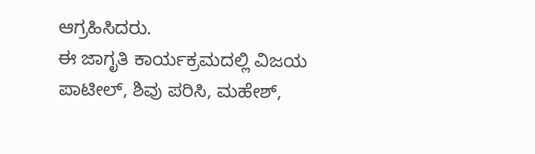ಆಗ್ರಹಿಸಿದರು.
ಈ ಜಾಗೃತಿ ಕಾರ್ಯಕ್ರಮದಲ್ಲಿ ವಿಜಯ ಪಾಟೀಲ್, ಶಿವು ಪರಿಸಿ, ಮಹೇಶ್,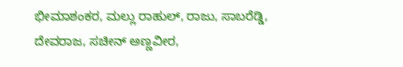ಭೀಮಾಶಂಕರ, ಮಲ್ಲು ರಾಹುಲ್, ರಾಜು, ಸಾಬರೆಡ್ಡಿ, ದೇವರಾಜ, ಸಚೀನ್ ಅಣ್ಣವೀರ,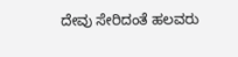ದೇವು ಸೇರಿದಂತೆ ಹಲವರು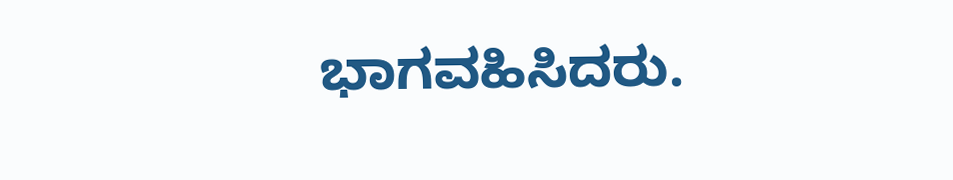ಭಾಗವಹಿಸಿದರು.